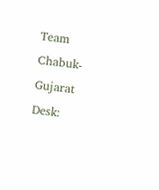Team Chabuk-Gujarat Desk: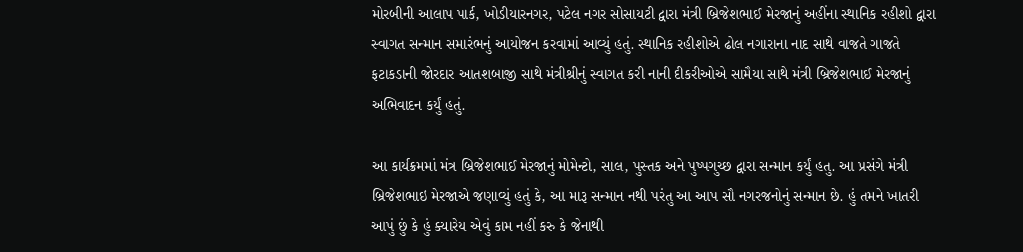મોરબીની આલાપ પાર્ક, ખોડીયારનગર, પટેલ નગર સોસાયટી દ્વારા મંત્રી બ્રિજેશભાઈ મેરજાનું અહીંના સ્થાનિક રહીશો દ્વારા સ્વાગત સન્માન સમારંભનું આયોજન કરવામાં આવ્યું હતું. સ્થાનિક રહીશોએ ઢોલ નગારાના નાદ સાથે વાજતે ગાજતે ફટાકડાની જોરદાર આતશબાજી સાથે મંત્રીશ્રીનું સ્વાગત કરી નાની દીકરીઓએ સામૈયા સાથે મંત્રી બ્રિજેશભાઈ મેરજાનું અભિવાદન કર્યું હતું.

આ કાર્યક્રમમાં મંત્ર બ્રિજેશભાઈ મેરજાનું મોમેન્ટો, સાલ, પુસ્તક અને પુષ્પગુચ્છ દ્વારા સન્માન કર્યું હતુ. આ પ્રસંગે મંત્રી બ્રિજેશભાઇ મેરજાએ જણાવ્યું હતું કે, આ મારૂ સન્માન નથી પરંતુ આ આપ સૌ નગરજનોનું સન્માન છે. હું તમને ખાતરી આપું છું કે હું ક્યારેય એવું કામ નહીં કરુ કે જેનાથી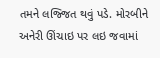તમને લજ્જિત થવું પડે. મોરબીને અનેરી ઊંચાઇ પર લઇ જવામાં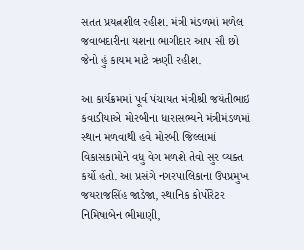સતત પ્રયત્નશીલ રહીશ. મંત્રી મંડળમાં મળેલ જવાબદારીના યશના ભાગીદાર આપ સૌ છો જેનો હું કાયમ માટે ઋણી રહીશ.

આ કાર્યક્રમમાં પૂર્વ પંચાયત મંત્રીશ્રી જયંતીભાઇ કવાડીયાએ મોરબીના ધારાસભ્યને મંત્રીમંડળમાં સ્થાન મળવાથી હવે મોરબી જિલ્લામાં વિકાસકામોને વધુ વેગ મળશે તેવો સુર વ્યક્ત કર્યો હતો. આ પ્રસંગે નગરપાલિકાના ઉપપ્રમુખ જયરાજસિંહ જાડેજા, સ્થાનિક કોર્પોરેટર નિમિષાબેન ભીમાણી,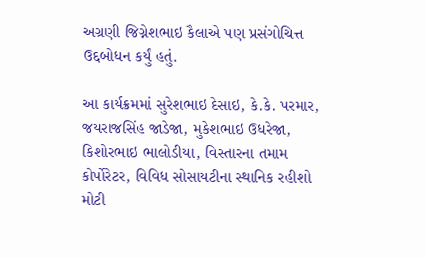અગ્રણી જિગ્નેશભાઇ કૈલાએ પણ પ્રસંગોચિત્ત ઉદ્દબોધન કર્યું હતું.

આ કાર્યક્રમમાં સુરેશભાઇ દેસાઇ, કે.કે. પરમાર, જયરાજસિંહ જાડેજા, મુકેશભાઇ ઉધરેજા, કિશોરભાઇ ભાલોડીયા, વિસ્તારના તમામ કોર્પોરેટર, વિવિધ સોસાયટીના સ્થાનિક રહીશો મોટી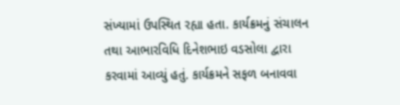સંખ્યામાં ઉપસ્થિત રહ્યા હતા. કાર્યક્રમનું સંચાલન તથા આભારવિધિ દિનેશભાઇ વડસોલા દ્વારા કરવામાં આવ્યું હતું. કાર્યક્રમને સફળ બનાવવા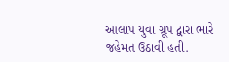આલાપ યુવા ગ્રૂપ દ્વારા ભારે જહેમત ઉઠાવી હતી.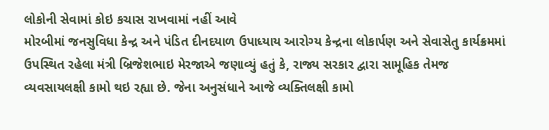લોકોની સેવામાં કોઇ કચાસ રાખવામાં નહીં આવે
મોરબીમાં જનસુવિધા કેન્દ્ર અને પંડિત દીનદયાળ ઉપાધ્યાય આરોગ્ય કેન્દ્રના લોકાર્પણ અને સેવાસેતુ કાર્યક્રમમાં ઉપસ્થિત રહેલા મંત્રી બ્રિજેશભાઇ મેરજાએ જણાવ્યું હતું કે, રાજ્ય સરકાર દ્વારા સામૂહિક તેમજ વ્યવસાયલક્ષી કામો થઇ રહ્યા છે. જેના અનુસંધાને આજે વ્યક્તિલક્ષી કામો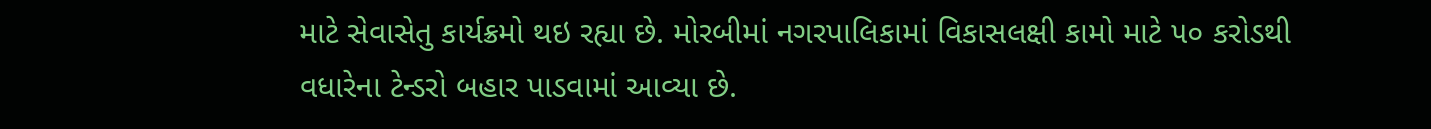માટે સેવાસેતુ કાર્યક્રમો થઇ રહ્યા છે. મોરબીમાં નગરપાલિકામાં વિકાસલક્ષી કામો માટે ૫૦ કરોડથી વધારેના ટેન્ડરો બહાર પાડવામાં આવ્યા છે.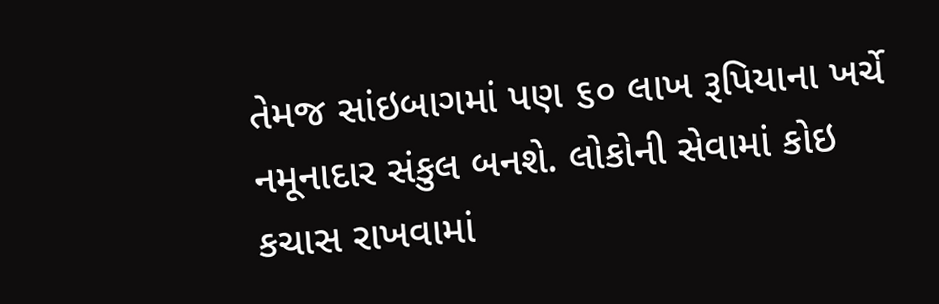તેમજ સાંઇબાગમાં પણ ૬૦ લાખ રૂપિયાના ખર્ચે નમૂનાદાર સંકુલ બનશે. લોકોની સેવામાં કોઇ કચાસ રાખવામાં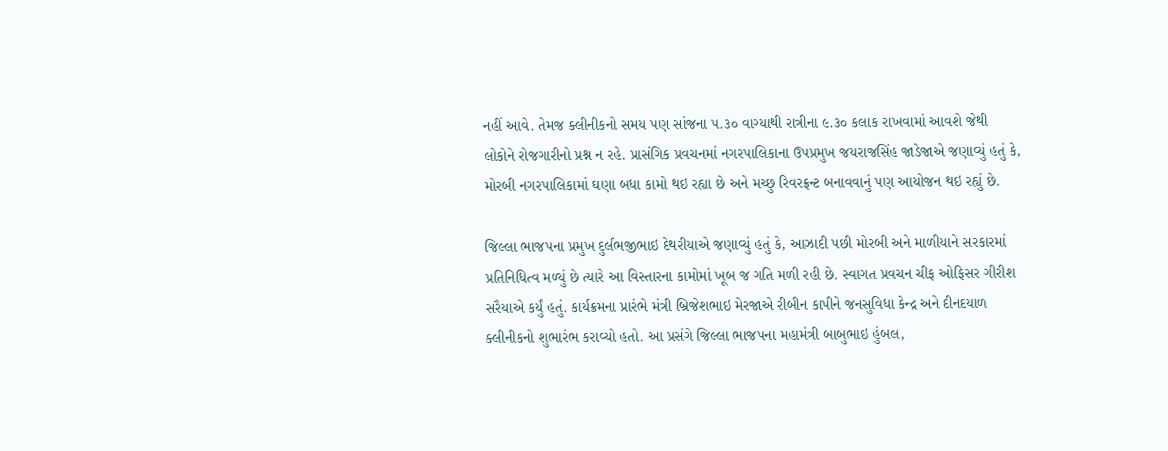નહીં આવે. તેમજ ક્લીનીકનો સમય પણ સાંજના ૫.૩૦ વાગ્યાથી રાત્રીના ૯.૩૦ કલાક રાખવામાં આવશે જેથી લોકોને રોજગારીનો પ્રશ્ન ન રહે. પ્રાસંગિક પ્રવચનમાં નગરપાલિકાના ઉપપ્રમુખ જયરાજસિંહ જાડેજાએ જણાવ્યું હતું કે, મોરબી નગરપાલિકામાં ઘણા બધા કામો થઇ રહ્યા છે અને મચ્છુ રિવરફ્રન્ટ બનાવવાનું પણ આયોજન થઇ રહ્યું છે.

જિલ્લા ભાજપના પ્રમુખ દુર્લભજીભાઇ દેથરીયાએ જણાવ્યું હતું કે, આઝાદી પછી મોરબી અને માળીયાને સરકારમાં પ્રતિનિધિત્વ મળ્યું છે ત્યારે આ વિસ્તારના કામોમાં ખૂબ જ ગતિ મળી રહી છે. સ્વાગત પ્રવચન ચીફ ઓફિસર ગીરીશ સરૈયાએ કર્યું હતું. કાર્યક્રમના પ્રારંભે મંત્રી બ્રિજેશભાઇ મેરજાએ રીબીન કાપીને જનસુવિધા કેન્દ્ર અને દીનદયાળ ક્લીનીકનો શુભારંભ કરાવ્યો હતો. આ પ્રસંગે જિલ્લા ભાજપના મહામંત્રી બાબુભાઇ હુંબલ,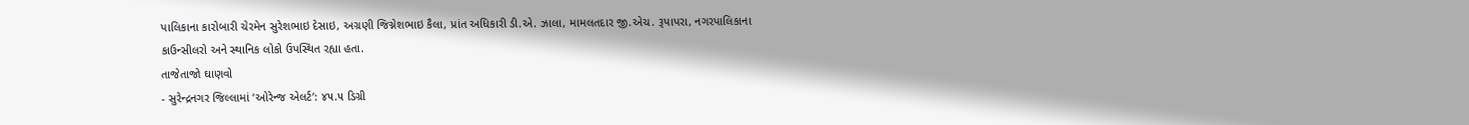પાલિકાના કારોબારી ચેરમેન સુરેશભાઇ દેસાઇ, અગ્રણી જિગ્નેશભાઇ કૈલા, પ્રાંત અધિકારી ડી.એ. ઝાલા, મામલતદાર જી.એચ. રૂપાપરા, નગરપાલિકાના કાઉન્સીલરો અને સ્થાનિક લોકો ઉપસ્થિત રહ્યા હતા.
તાજેતાજો ઘાણવો
- સુરેન્દ્રનગર જિલ્લામાં ‘ઓરેન્જ એલર્ટ’: ૪૫.૫ ડિગ્રી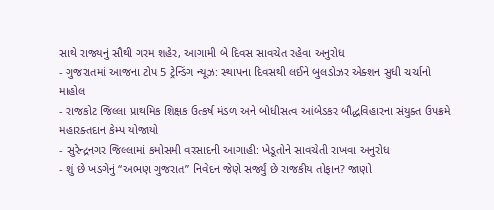સાથે રાજ્યનું સૌથી ગરમ શહેર, આગામી બે દિવસ સાવચેત રહેવા અનુરોધ
- ગુજરાતમાં આજના ટોપ 5 ટ્રેન્ડિંગ ન્યૂઝ: સ્થાપના દિવસથી લઈને બુલડોઝર એક્શન સુધી ચર્ચાનો માહોલ
- રાજકોટ જિલ્લા પ્રાથમિક શિક્ષક ઉત્કર્ષ મંડળ અને બોધીસત્વ આંબેડકર બૌદ્ધવિહારના સંયુક્ત ઉપક્રમે મહારક્તદાન કેમ્પ યોજાયો
- સુરેન્દ્રનગર જિલ્લામાં કમોસમી વરસાદની આગાહી: ખેડૂતોને સાવચેતી રાખવા અનુરોધ
- શું છે ખડગેનું “અભણ ગુજરાત” નિવેદન જેણે સર્જ્યું છે રાજકીય તોફાન? જાણો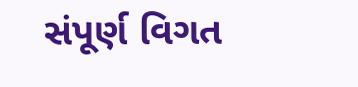સંપૂર્ણ વિગત